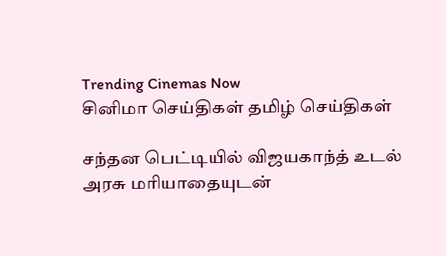Trending Cinemas Now
சினிமா செய்திகள் தமிழ் செய்திகள்

சந்தன பெட்டியில் விஜயகாந்த் உடல் அரசு மரியாதையுடன்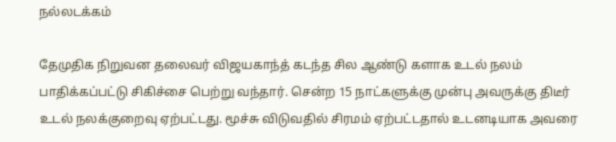நல்லடக்கம்

தேமுதிக நிறுவன தலைவர் விஜயகாந்த் கடந்த சில ஆண்டு களாக உடல் நலம் பாதிக்கப்பட்டு சிகிச்சை பெற்று வந்தார். சென்ற 15 நாட்களுக்கு முன்பு அவருக்கு திடீர் உடல் நலக்குறைவு ஏற்பட்டது. மூச்சு விடுவதில் சிரமம் ஏற்பட்டதால் உடனடியாக அவரை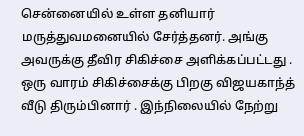சென்னையில் உள்ள தனியார் மருத்துவமனையில் சேர்த்தனர். அங்கு அவருக்கு தீவிர சிகிச்சை அளிக்கப்பட்டது . ஒரு வாரம் சிகிச்சைக்கு பிறகு விஜயகாந்த் வீடு திரும்பினார் . இந்நிலையில் நேற்று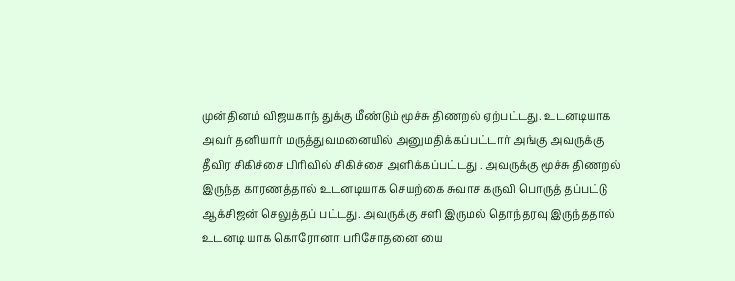முன்தினம் விஜயகாந் துக்கு மீண்டும் மூச்சு திணறல் ஏற்பட்டது. உடனடியாக அவர் தனியார் மருத்துவமனையில் அனுமதிக்கப்பட்டார் அங்கு அவருக்கு தீவிர சிகிச்சை பிரிவில் சிகிச்சை அளிக்கப்பட்டது . அவருக்கு மூச்சு திணறல் இருந்த காரணத்தால் உடனடியாக செயற்கை சுவாச கருவி பொருத் தப்பட்டு ஆக்சிஜன் செலுத்தப் பட்டது. அவருக்கு சளி இருமல் தொந்தரவு இருந்ததால் உடனடி யாக கொரோனா பரிசோதனை யை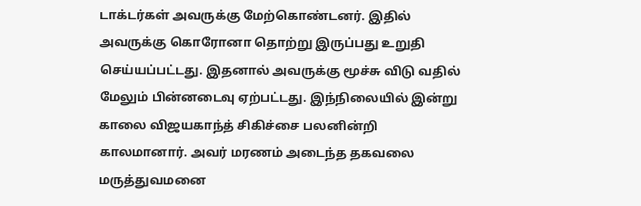டாக்டர்கள் அவருக்கு மேற்கொண்டனர். இதில் அவருக்கு கொரோனா தொற்று இருப்பது உறுதி செய்யப்பட்டது. இதனால் அவருக்கு மூச்சு விடு வதில் மேலும் பின்னடைவு ஏற்பட்டது. இந்நிலையில் இன்று காலை விஜயகாந்த் சிகிச்சை பலனின்றி காலமானார். அவர் மரணம் அடைந்த தகவலை மருத்துவமனை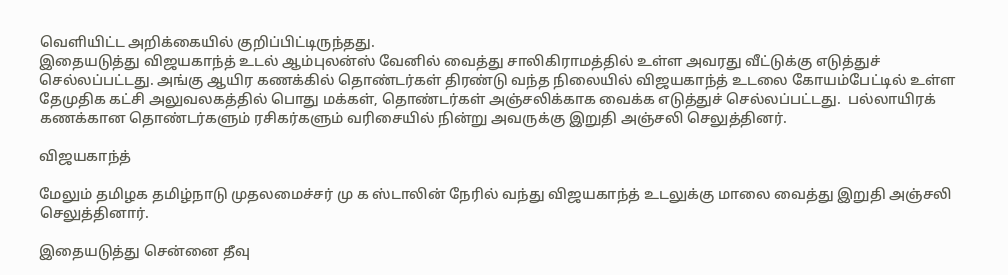வெளியிட்ட அறிக்கையில் குறிப்பிட்டிருந்தது.
இதையடுத்து விஜயகாந்த் உடல் ஆம்புலன்ஸ் வேனில் வைத்து சாலிகிராமத்தில் உள்ள அவரது வீட்டுக்கு எடுத்துச் செல்லப்பட்டது. அங்கு ஆயிர கணக்கில் தொண்டர்கள் திரண்டு வந்த நிலையில் விஜயகாந்த் உடலை கோயம்பேட்டில் உள்ள தேமுதிக கட்சி அலுவலகத்தில் பொது மக்கள், தொண்டர்கள் அஞ்சலிக்காக வைக்க எடுத்துச் செல்லப்பட்டது.  பல்லாயிரக் கணக்கான தொண்டர்களும் ரசிகர்களும் வரிசையில் நின்று அவருக்கு இறுதி அஞ்சலி செலுத்தினர்.

விஜயகாந்த்

மேலும் தமிழக தமிழ்நாடு முதலமைச்சர் மு க ஸ்டாலின் நேரில் வந்து விஜயகாந்த் உடலுக்கு மாலை வைத்து இறுதி அஞ்சலி செலுத்தினார்.

இதையடுத்து சென்னை தீவு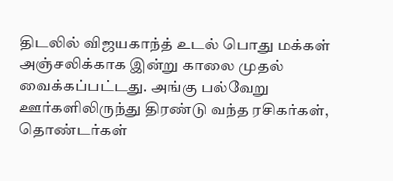திடலில் விஜயகாந்த் உடல் பொது மக்கள் அஞ்சலிக்காக இன்று காலை முதல்  வைக்கப்பட்டது. அங்கு பல்வேறு ஊர்களிலிருந்து திரண்டு வந்த ரசிகர்கள், தொண்டர்கள்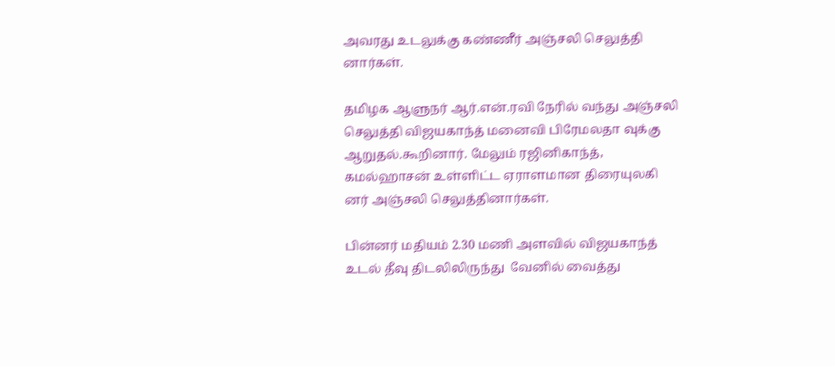அவரது உடலுக்கு கண்ணீர் அஞ்சலி செலுத்தி னார்கள்.

தமிழக ஆளுநர் ஆர்.என்.ரவி நேரில் வந்து அஞ்சலி செலுத்தி விஜயகாந்த் மனைவி பிரேமலதா வுக்கு ஆறுதல்.கூறினார். மேலும் ரஜினிகாந்த், கமல்ஹாசன் உள்ளிட்ட ஏராளமான திரையுலகி னர் அஞ்சலி செலுத்தினார்கள்.

பின்னர் மதியம் 2.30 மணி அளவில் விஜயகாந்த் உடல் தீவு திடலிலிருந்து  வேனில் வைத்து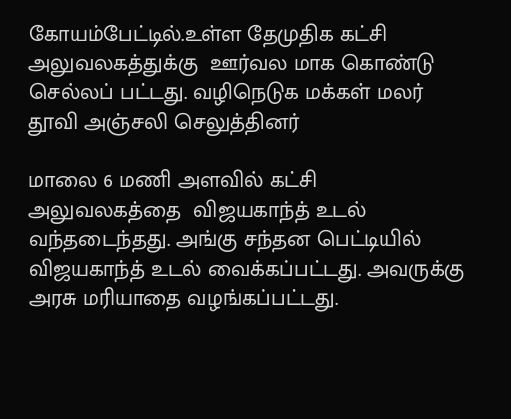கோயம்பேட்டில்.உள்ள தேமுதிக கட்சி அலுவலகத்துக்கு  ஊர்வல மாக கொண்டு செல்லப் பட்டது. வழிநெடுக மக்கள் மலர் தூவி அஞ்சலி செலுத்தினர்

மாலை 6 மணி அளவில் கட்சி அலுவலகத்தை  விஜயகாந்த் உடல் வந்தடைந்தது. அங்கு சந்தன பெட்டியில் விஜயகாந்த் உடல் வைக்கப்பட்டது. அவருக்கு அரசு மரியாதை வழங்கப்பட்டது.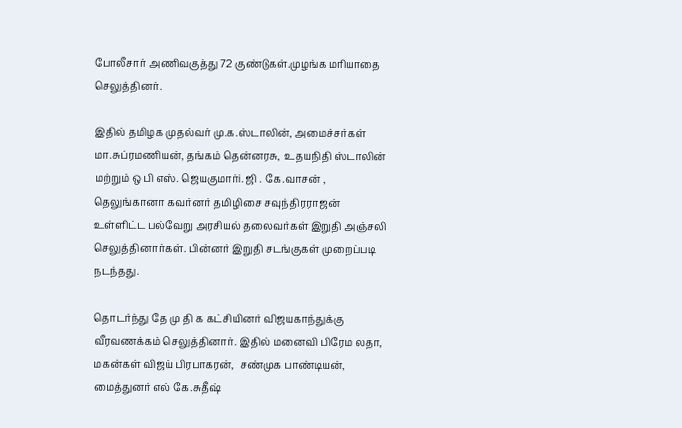போலீசார் அணிவகுத்து 72 குண்டுகள்.முழங்க மரியாதை செலுத்தினர்.

இதில் தமிழக முதல்வர் மு.க.ஸ்டாலின், அமைச்சர்கள் மா.சுப்ரமணியன், தங்கம் தென்னரசு,  உதயநிதி ஸ்டாலின் மற்றும் ஒ பி எஸ். ஜெயகுமார்i. ஜி . கே.வாசன் , தெலுங்கானா கவர்னர் தமிழிசை சவுந்திரராஜன்  உள்ளிட்ட பல்வேறு அரசியல் தலைவர்கள் இறுதி அஞ்சலி செலுத்தினார்கள். பின்னர் இறுதி சடங்குகள் முறைப்படி நடந்தது.

தொடர்ந்து தே மு தி க கட்சியினர் விஜயகாந்துக்கு வீரவணக்கம் செலுத்தினார். இதில் மனைவி பிரேம லதா, மகன்கள் விஜய் பிரபாகரன்,  சண்முக பாண்டியன், மைத்துனர் எல் கே.சுதீஷ்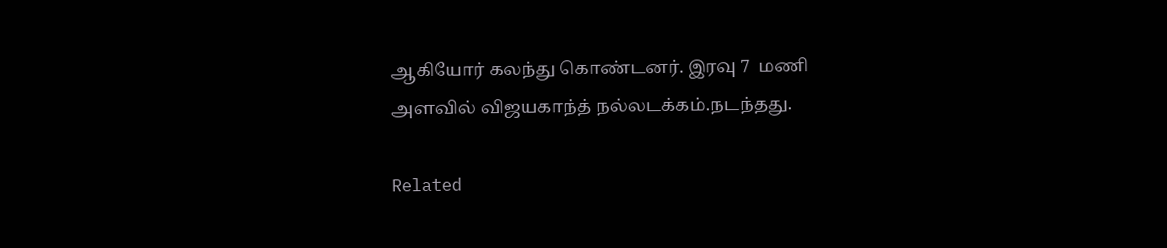ஆகியோர் கலந்து கொண்டனர். இரவு 7  மணி அளவில் விஜயகாந்த் நல்லடக்கம்.நடந்தது.

Related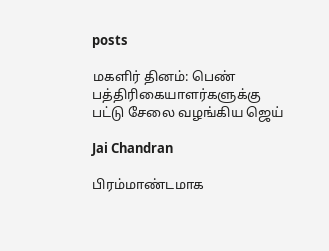posts

மகளிர் தினம்: பெண் பத்திரிகையாளர்களுக்கு பட்டு சேலை வழங்கிய ஜெய்

Jai Chandran

பிரம்மாண்டமாக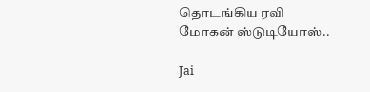தொடங்கிய ரவி மோகன் ஸ்டுடியோஸ்..

Jai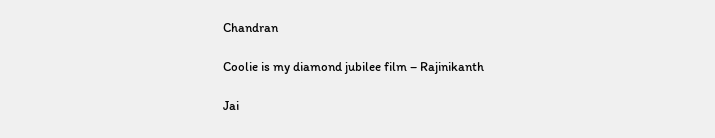Chandran

Coolie is my diamond jubilee film – Rajinikanth

Jai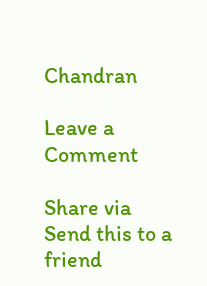Chandran

Leave a Comment

Share via
Send this to a friend